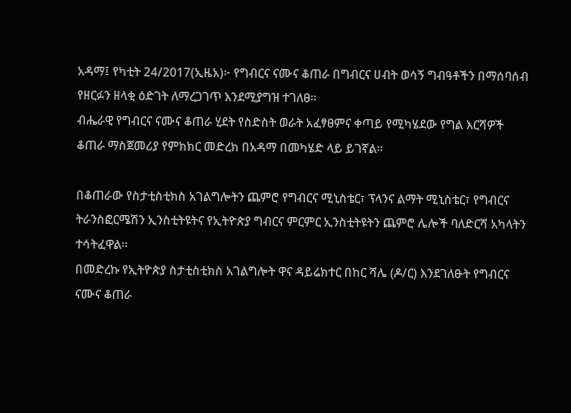አዳማ፤ የካቲት 24/2017(ኢዜአ)፦ የግብርና ናሙና ቆጠራ በግብርና ሀብት ወሳኝ ግብዓቶችን በማሰባሰብ የዘርፉን ዘላቂ ዕድገት ለማረጋገጥ እንደሚያግዝ ተገለፀ።
ብሔራዊ የግብርና ናሙና ቆጠራ ሂደት የስድስት ወራት አፈፃፀምና ቀጣይ የሚካሄደው የግል እርሻዎች ቆጠራ ማስጀመሪያ የምክክር መድረክ በአዳማ በመካሄድ ላይ ይገኛል።

በቆጠራው የስታቲስቲክስ አገልግሎትን ጨምሮ የግብርና ሚኒስቴር፣ ፕላንና ልማት ሚኒስቴር፣ የግብርና ትራንስፎርሜሽን ኢንስቲትዩትና የኢትዮጵያ ግብርና ምርምር ኢንስቲትዩትን ጨምሮ ሌሎች ባለድርሻ አካላትን ተሳትፈዋል።
በመድረኩ የኢትዮጵያ ስታቲስቲክስ አገልግሎት ዋና ዳይሬክተር በከር ሻሌ (ዶ/ር) እንደገለፁት የግብርና ናሙና ቆጠራ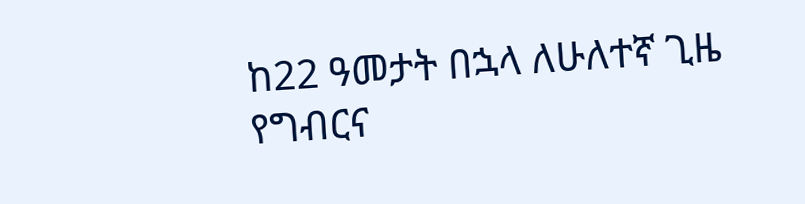ከ22 ዓመታት በኋላ ለሁለተኛ ጊዜ የግብርና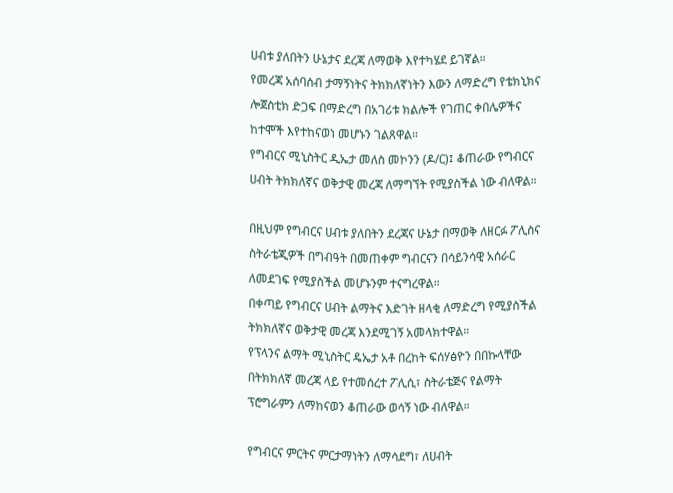ሀብቱ ያለበትን ሁኔታና ደረጃ ለማወቅ እየተካሄደ ይገኛል።
የመረጃ አሰባሰብ ታማኝነትና ትክክለኛነትን እውን ለማድረግ የቴክኒክና ሎጀስቲክ ድጋፍ በማድረግ በአገሪቱ ክልሎች የገጠር ቀበሌዎችና ከተሞች እየተከናወነ መሆኑን ገልጸዋል።
የግብርና ሚኒስትር ዲኤታ መለስ መኮንን (ዶ/ር)፤ ቆጠራው የግብርና ሀብት ትክክለኛና ወቅታዊ መረጃ ለማግኘት የሚያስችል ነው ብለዋል።

በዚህም የግብርና ሀብቱ ያለበትን ደረጃና ሁኔታ በማወቅ ለዘርፉ ፖሊስና ስትራቴጂዎች በግብዓት በመጠቀም ግብርናን በሳይንሳዊ አሰራር ለመደገፍ የሚያስችል መሆኑንም ተናግረዋል።
በቀጣይ የግብርና ሀብት ልማትና እድገት ዘላቂ ለማድረግ የሚያስችል ትክክለኛና ወቅታዊ መረጃ እንደሚገኝ አመላክተዋል።
የፕላንና ልማት ሚኒስትር ዴኤታ አቶ በረከት ፍሰሃፅዮን በበኩላቸው በትክክለኛ መረጃ ላይ የተመሰረተ ፖሊሲ፣ ስትራቴጅና የልማት ፕሮግራምን ለማከናወን ቆጠራው ወሳኝ ነው ብለዋል።

የግብርና ምርትና ምርታማነትን ለማሳደግ፣ ለሀብት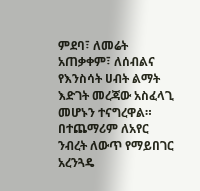ምደባ፣ ለመሬት አጠቃቀም፣ ለሰብልና የእንስሳት ሀብት ልማት እድገት መረጃው አስፈላጊ መሆኑን ተናግረዋል።
በተጨማሪም ለአየር ንብረት ለውጥ የማይበገር አረንጓዴ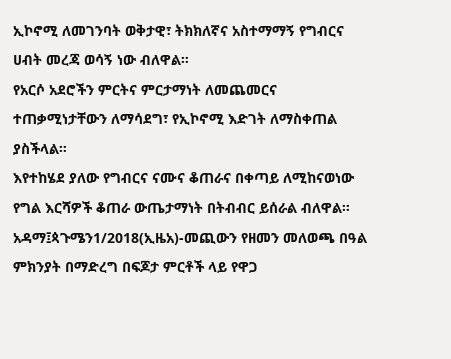ኢኮኖሚ ለመገንባት ወቅታዊ፣ ትክክለኛና አስተማማኝ የግብርና ሀብት መረጃ ወሳኝ ነው ብለዋል።
የአርሶ አደሮችን ምርትና ምርታማነት ለመጨመርና ተጠቃሚነታቸውን ለማሳደግ፣ የኢኮኖሚ እድገት ለማስቀጠል ያስችላል።
እየተከሄደ ያለው የግብርና ናሙና ቆጠራና በቀጣይ ለሚከናወነው የግል እርሻዎች ቆጠራ ውጤታማነት በትብብር ይሰራል ብለዋል።
አዳማ፤ጳጉሜን1/2018(ኢዜአ)-መጪውን የዘመን መለወጫ በዓል ምክንያት በማድረግ በፍጆታ ምርቶች ላይ የዋጋ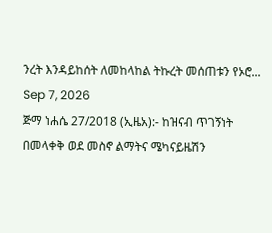ንረት እንዳይከሰት ለመከላከል ትኩረት መሰጠቱን የኦሮ...
Sep 7, 2026
ጅማ ነሐሴ 27/2018 (ኢዜአ):- ከዝናብ ጥገኝነት በመላቀቅ ወደ መስኖ ልማትና ሜካናይዜሽን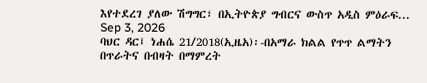እየተደረገ ያለው ሽግግር፣ በኢትዮጵያ ግብርና ውስጥ አዲስ ምዕራፍ...
Sep 3, 2026
ባህር ዳር፤ ነሐሴ 21/2018(ኢዜአ)፡-በአማራ ክልል የጥጥ ልማትን በጥራትና በብዛት በማምረት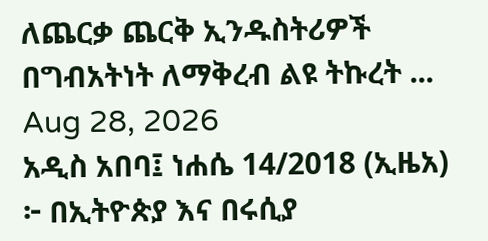ለጨርቃ ጨርቅ ኢንዱስትሪዎች በግብአትነት ለማቅረብ ልዩ ትኩረት ...
Aug 28, 2026
አዲስ አበባ፤ ነሐሴ 14/2018 (ኢዜአ) ፦ በኢትዮጵያ እና በሩሲያ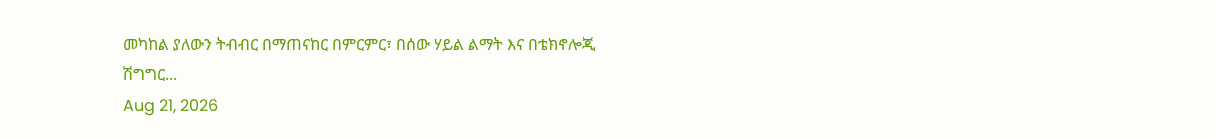መካከል ያለውን ትብብር በማጠናከር በምርምር፣ በሰው ሃይል ልማት እና በቴክኖሎጂ ሽግግር...
Aug 21, 2026